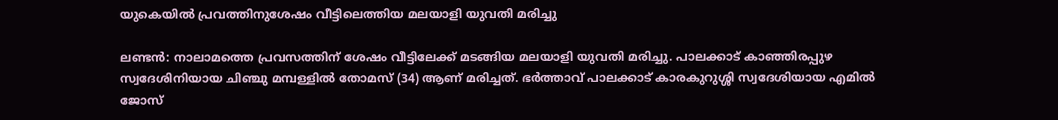യുകെയില്‍ പ്രവത്തിനുശേഷം വീട്ടിലെത്തിയ മലയാളി യുവതി മരിച്ചു

ലണ്ടന്‍: നാലാമത്തെ പ്രവസത്തിന് ശേഷം വീട്ടിലേക്ക് മടങ്ങിയ മലയാളി യുവതി മരിച്ചു. പാലക്കാട് കാഞ്ഞിരപ്പുഴ സ്വദേശിനിയായ ചിഞ്ചു മമ്പള്ളില്‍ തോമസ് (34) ആണ് മരിച്ചത്. ഭര്‍ത്താവ് പാലക്കാട് കാരകുറുശ്ശി സ്വദേശിയായ എമില്‍ ജോസ്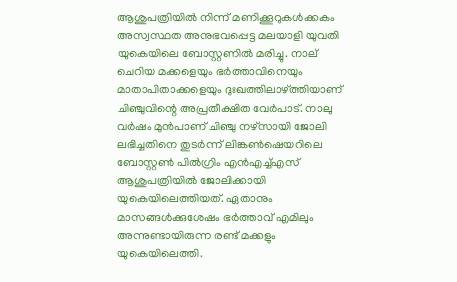ആശുപത്രിയില്‍ നിന്ന് മണിക്കൂറുകള്‍ക്കകം അസ്വസ്ഥത അനുഭവപ്പെട്ട മലയാളി യുവതി യുകെയിലെ ബോസ്റ്റണില്‍ മരിച്ചു. നാല് ചെറിയ മക്കളെയും ഭര്‍ത്താവിനെയും മാതാപിതാക്കളെയും ദുഃഖത്തിലാഴ്ത്തിയാണ് ചിഞ്ചുവിന്റെ അപ്രതീക്ഷിത വേര്‍പാട്. നാലു വര്‍ഷം മുന്‍പാണ് ചിഞ്ചു നഴ്സായി ജോലി ലഭിച്ചതിനെ തുടര്‍ന്ന് ലിങ്കണ്‍ഷെയറിലെ ബോസ്റ്റണ്‍ പില്‍ഗ്രിം എന്‍എച്ച്എസ് ആശുപത്രിയില്‍ ജോലിക്കായി യുകെയിലെത്തിയത്. ഏതാനും മാസങ്ങള്‍ക്കുശേഷം ഭര്‍ത്താവ് എമിലും അന്നുണ്ടായിരുന്ന രണ്ട് മക്കളും യുകെയിലെത്തി.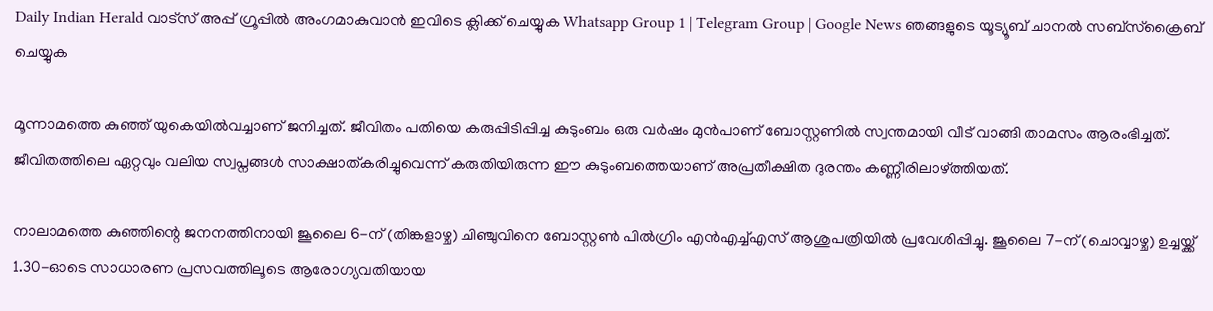Daily Indian Herald വാട്സ് അപ്പ് ഗ്രൂപ്പിൽ അംഗമാകുവാൻ ഇവിടെ ക്ലിക്ക് ചെയ്യുക Whatsapp Group 1 | Telegram Group | Google News ഞങ്ങളുടെ യൂട്യൂബ് ചാനൽ സബ്സ്ക്രൈബ് ചെയ്യുക

മൂന്നാമത്തെ കുഞ്ഞ് യുകെയില്‍വച്ചാണ് ജനിച്ചത്. ജീവിതം പതിയെ കരുപ്പിടിപ്പിച്ച കുടുംബം ഒരു വര്‍ഷം മുന്‍പാണ് ബോസ്റ്റണില്‍ സ്വന്തമായി വീട് വാങ്ങി താമസം ആരംഭിച്ചത്. ജീവിതത്തിലെ ഏറ്റവും വലിയ സ്വപ്നങ്ങള്‍ സാക്ഷാത്കരിച്ചുവെന്ന് കരുതിയിരുന്ന ഈ കുടുംബത്തെയാണ് അപ്രതീക്ഷിത ദുരന്തം കണ്ണീരിലാഴ്ത്തിയത്.

നാലാമത്തെ കുഞ്ഞിന്റെ ജനനത്തിനായി ജൂലൈ 6-ന് (തിങ്കളാഴ്ച) ചിഞ്ചുവിനെ ബോസ്റ്റണ്‍ പില്‍ഗ്രിം എന്‍എച്ച്എസ് ആശുപത്രിയില്‍ പ്രവേശിപ്പിച്ചു. ജൂലൈ 7-ന് (ചൊവ്വാഴ്ച) ഉച്ചയ്ക്ക് 1.30-ഓടെ സാധാരണ പ്രസവത്തിലൂടെ ആരോഗ്യവതിയായ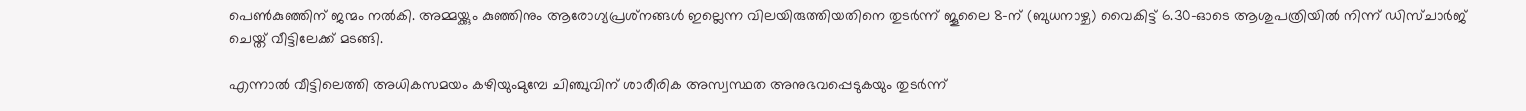പെണ്‍കുഞ്ഞിന് ജന്മം നല്‍കി. അമ്മയ്ക്കും കുഞ്ഞിനും ആരോഗ്യപ്രശ്‌നങ്ങള്‍ ഇല്ലെന്ന വിലയിരുത്തിയതിനെ തുടര്‍ന്ന് ജൂലൈ 8-ന് (ബുധനാഴ്ച) വൈകിട്ട് 6.30-ഓടെ ആശുപത്രിയില്‍ നിന്ന് ഡിസ്ചാര്‍ജ് ചെയ്ത് വീട്ടിലേക്ക് മടങ്ങി.

എന്നാല്‍ വീട്ടിലെത്തി അധികസമയം കഴിയുംമുമ്പേ ചിഞ്ചുവിന് ശാരീരിക അസ്വസ്ഥത അനുഭവപ്പെടുകയും തുടര്‍ന്ന്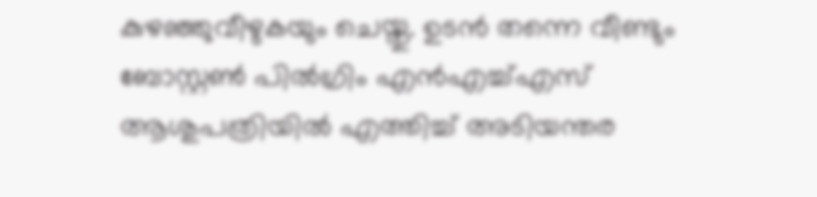കുഴഞ്ഞുവീഴുകയും ചെയ്തു. ഉടന്‍ തന്നെ വീണ്ടും ബോസ്റ്റണ്‍ പില്‍ഗ്രിം എന്‍എച്ച്എസ് ആശുപത്രിയില്‍ എത്തിച്ച് അടിയന്തര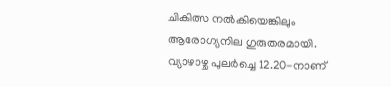ചികിത്സ നല്‍കിയെങ്കിലും ആരോഗ്യനില ഗുരുതരമായി. വ്യാഴാഴ്ച പുലര്‍ച്ചെ 12.20-നാണ്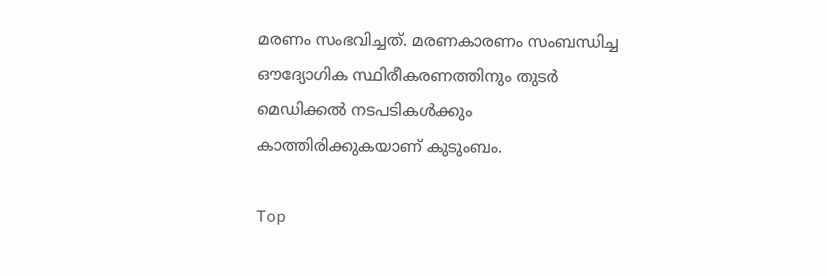മരണം സംഭവിച്ചത്. മരണകാരണം സംബന്ധിച്ച ഔദ്യോഗിക സ്ഥിരീകരണത്തിനും തുടര്‍ മെഡിക്കല്‍ നടപടികള്‍ക്കും കാത്തിരിക്കുകയാണ് കുടുംബം.

Top